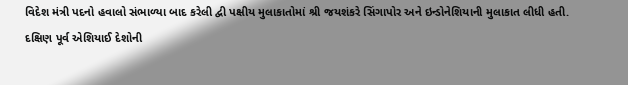વિદેશ મંત્રી પદનો હવાલો સંભાળ્યા બાદ કરેલી દ્વી પક્ષીય મુલાકાતોમાં શ્રી જયશંકરે સિંગાપોર અને ઇન્ડોનેશિયાની મુલાકાત લીધી હતી.
દક્ષિણ પૂર્વ એશિયાઈ દેશોની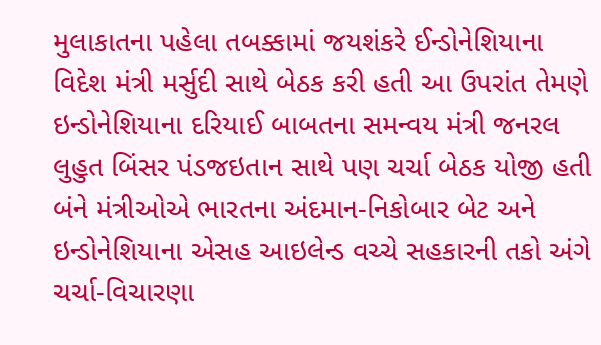મુલાકાતના પહેલા તબક્કામાં જયશંકરે ઈન્ડોનેશિયાના વિદેશ મંત્રી મર્સુદી સાથે બેઠક કરી હતી આ ઉપરાંત તેમણે ઇન્ડોનેશિયાના દરિયાઈ બાબતના સમન્વય મંત્રી જનરલ લુહુત બિંસર પંડજઇતાન સાથે પણ ચર્ચા બેઠક યોજી હતી બંને મંત્રીઓએ ભારતના અંદમાન-નિકોબાર બેટ અને ઇન્ડોનેશિયાના એસહ આઇલેન્ડ વચ્ચે સહકારની તકો અંગે ચર્ચા-વિચારણા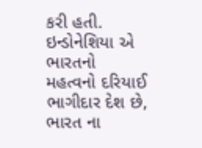કરી હતી.
ઇન્ડોનેશિયા એ ભારતનો મહત્વનો દરિયાઈ ભાગીદાર દેશ છે, ભારત ના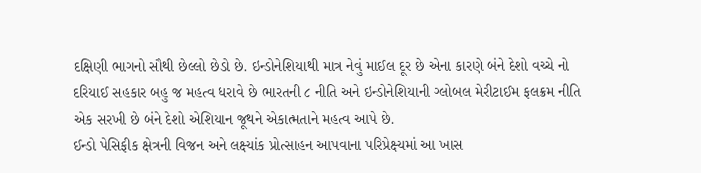દક્ષિણી ભાગનો સૌથી છેલ્લો છેડો છે. ઇન્ડોનેશિયાથી માત્ર નેવું માઈલ દૂર છે એના કારણે બંને દેશો વચ્ચે નો દરિયાઈ સહકાર બહુ જ મહત્વ ધરાવે છે ભારતની ૮ નીતિ અને ઇન્ડોનેશિયાની ગ્લોબલ મેરીટાઈમ ફલક્રમ નીતિ એક સરખી છે બંને દેશો એશિયાન જૂથને એકાત્મતાને મહત્વ આપે છે.
ઈન્ડો પેસિફીક ક્ષેત્રની વિજન અને લક્ષ્યાંક પ્રોત્સાહન આપવાના પરિપ્રેક્ષ્યમાં આ ખાસ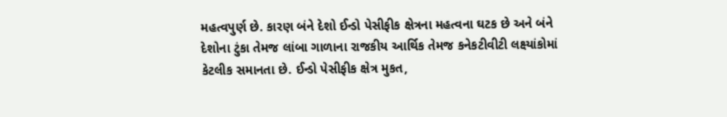મહત્વપુર્ણ છે. કારણ બંને દેશો ઈન્ડો પેસીફીક ક્ષેત્રના મહત્વના ઘટક છે અને બંને દેશોના ટુંકા તેમજ લાંબા ગાળાના રાજકીય આર્થિક તેમજ કનેકટીવીટી લક્ષ્યાંકોમાં કેટલીક સમાનતા છે. ઈન્ડો પેસીફીક ક્ષેત્ર મુકત,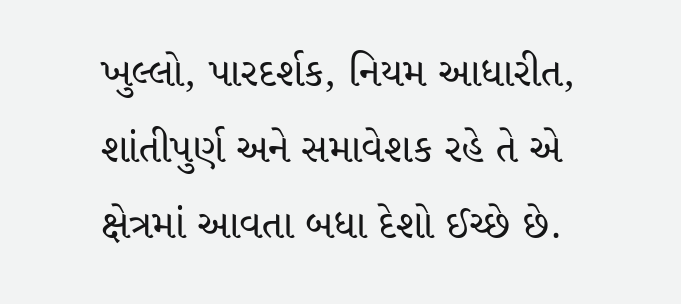ખુલ્લો, પારદર્શક, નિયમ આધારીત, શાંતીપુર્ણ અને સમાવેશક રહે તે એ ક્ષેત્રમાં આવતા બધા દેશો ઈચ્છે છે.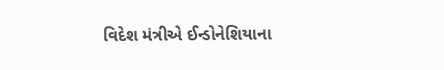વિદેશ મંત્રીએ ઈન્ડોનેશિયાના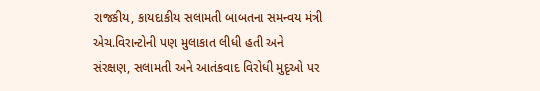રાજકીય, કાયદાકીય સલામતી બાબતના સમન્વય મંત્રી એચ.વિરાન્ટોની પણ મુલાકાત લીધી હતી અને સંરક્ષણ, સલામતી અને આતંકવાદ વિરોધી મુદૃઓ પર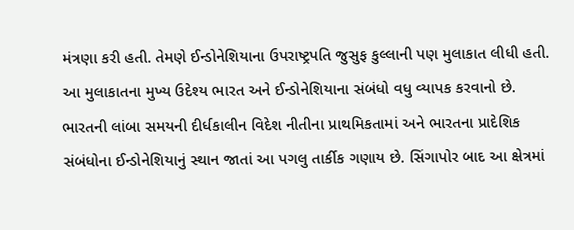મંત્રણા કરી હતી. તેમણે ઈન્ડોનેશિયાના ઉપરાષ્ટ્રપતિ જુસુફ કુલ્લાની પણ મુલાકાત લીધી હતી.
આ મુલાકાતના મુખ્ય ઉદેશ્ય ભારત અને ઈન્ડોનેશિયાના સંબંધો વધુ વ્યાપક કરવાનો છે. ભારતની લાંબા સમયની દીર્ધકાલીન વિદેશ નીતીના પ્રાથમિકતામાં અને ભારતના પ્રાદેશિક સંબંધોના ઈન્ડોનેશિયાનું સ્થાન જાતાં આ પગલુ તાર્કીક ગણાય છે. સિંગાપોર બાદ આ ક્ષેત્રમાં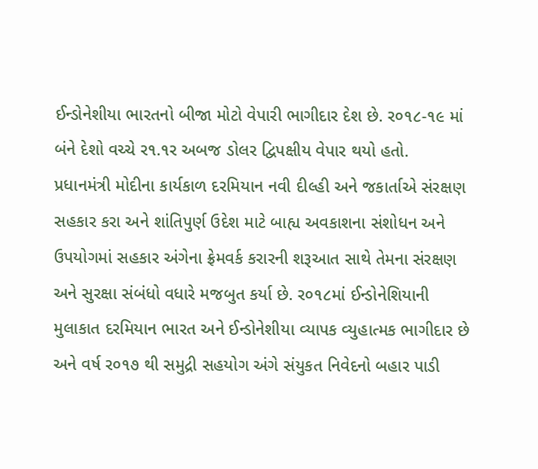ઈન્ડોનેશીયા ભારતનો બીજા મોટો વેપારી ભાગીદાર દેશ છે. ર૦૧૮-૧૯ માં બંને દેશો વચ્ચે ર૧.૧ર અબજ ડોલર દ્વિપક્ષીય વેપાર થયો હતો.
પ્રધાનમંત્રી મોદીના કાર્યકાળ દરમિયાન નવી દીલ્હી અને જકાર્તાએ સંરક્ષણ સહકાર કરા અને શાંતિપુર્ણ ઉદેશ માટે બાહ્ય અવકાશના સંશોધન અને ઉપયોગમાં સહકાર અંગેના ફ્રેમવર્ક કરારની શરૂઆત સાથે તેમના સંરક્ષણ અને સુરક્ષા સંબંધો વધારે મજબુત કર્યા છે. ર૦૧૮માં ઈન્ડોનેશિયાની મુલાકાત દરમિયાન ભારત અને ઈન્ડોનેશીયા વ્યાપક વ્યુહાત્મક ભાગીદાર છે અને વર્ષ ર૦૧૭ થી સમુદ્રી સહયોગ અંગે સંયુકત નિવેદનો બહાર પાડી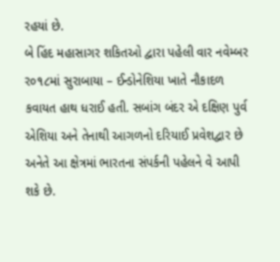રહયાં છે.
બે હિંદ મહાસાગર શકિતઓ દ્વારા પહેલી વાર નવેમ્બર ર૦૧૮માં સુરાબાયા – ઈન્ડોનેશિયા ખાતે નૌકાદળ કવાયત હાથ ધરાઈ હતી. સબાંગ બંદર એ દક્ષિણ પુર્વ એશિયા અને તેનાથી આગળનો દરિયાઈ પ્રવેશદ્વાર છે અનેતે આ ક્ષેત્રમાં ભારતના સંપર્કની પહેલને વે આપી શકે છે.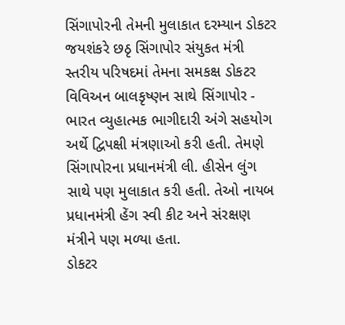સિંગાપોરની તેમની મુલાકાત દરમ્યાન ડોકટર જયશંકરે છઠૃ સિંગાપોર સંયુકત મંત્રી સ્તરીય પરિષદમાં તેમના સમકક્ષ ડોકટર વિવિઅન બાલકૃષ્ણન સાથે સિંગાપોર - ભારત વ્યુહાત્મક ભાગીદારી અંગે સહયોગ અર્થે દ્વિપક્ષી મંત્રણાઓ કરી હતી. તેમણે સિંગાપોરના પ્રધાનમંત્રી લી. હીસેન લુંગ સાથે પણ મુલાકાત કરી હતી. તેઓ નાયબ પ્રધાનમંત્રી હેંગ સ્વી કીટ અને સંરક્ષણ મંત્રીને પણ મળ્યા હતા.
ડોકટર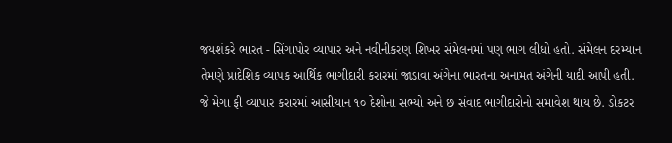જયશંકરે ભારત - સિંગાપોર વ્યાપાર અને નવીનીકરણ શિખર સંમેલનમાં પણ ભાગ લીધો હતો. સંમેલન દરમ્યાન તેમણે પ્રાદેશિક વ્યાપક આર્થિક ભાગીદારી કરારમાં જાડાવા અંગેના ભારતના અનામત અંગેની યાદી આપી હતી. જે મેગા ફી વ્યાપાર કરારમાં આસીયાન ૧૦ દેશોના સભ્યો અને છ સંવાદ ભાગીદારોનો સમાવેશ થાય છે. ડોકટર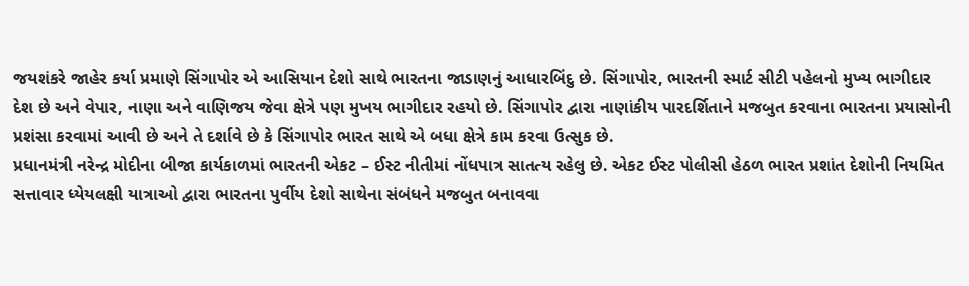જયશંકરે જાહેર કર્યા પ્રમાણે સિંગાપોર એ આસિયાન દેશો સાથે ભારતના જાડાણનું આધારબિંદુ છે. સિંગાપોર, ભારતની સ્માર્ટ સીટી પહેલનો મુખ્ય ભાગીદાર દેશ છે અને વેપાર, નાણા અને વાણિજય જેવા ક્ષેત્રે પણ મુખય ભાગીદાર રહયો છે. સિંગાપોર દ્વારા નાણાંકીય પારદર્શિતાને મજબુત કરવાના ભારતના પ્રયાસોની પ્રશંસા કરવામાં આવી છે અને તે દર્શાવે છે કે સિંગાપોર ભારત સાથે એ બધા ક્ષેત્રે કામ કરવા ઉત્સુક છે.
પ્રધાનમંત્રી નરેન્દ્ર મોદીના બીજા કાર્યકાળમાં ભારતની એકટ – ઈસ્ટ નીતીમાં નોંધપાત્ર સાતત્ય રહેલુ છે. એકટ ઈસ્ટ પોલીસી હેઠળ ભારત પ્રશાંત દેશોની નિયમિત સત્તાવાર ધ્યેયલક્ષી યાત્રાઓ દ્વારા ભારતના પુર્વીય દેશો સાથેના સંબંધને મજબુત બનાવવા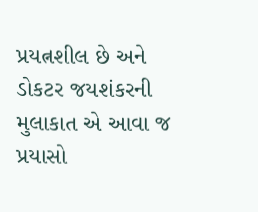પ્રયત્નશીલ છે અને ડોકટર જયશંકરની મુલાકાત એ આવા જ પ્રયાસો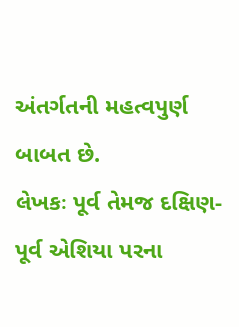અંતર્ગતની મહત્વપુર્ણ બાબત છે.
લેખકઃ પૂર્વ તેમજ દક્ષિણ-પૂર્વ એશિયા પરના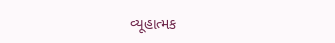વ્યૂહાત્મક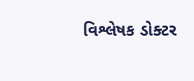વિશ્લેષક ડોક્ટર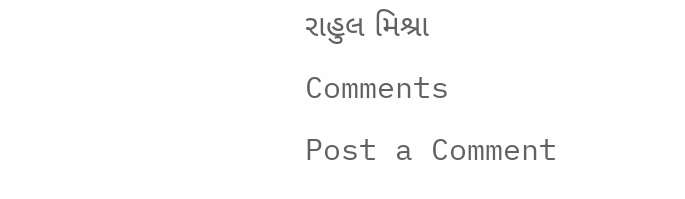રાહુલ મિશ્રા
Comments
Post a Comment